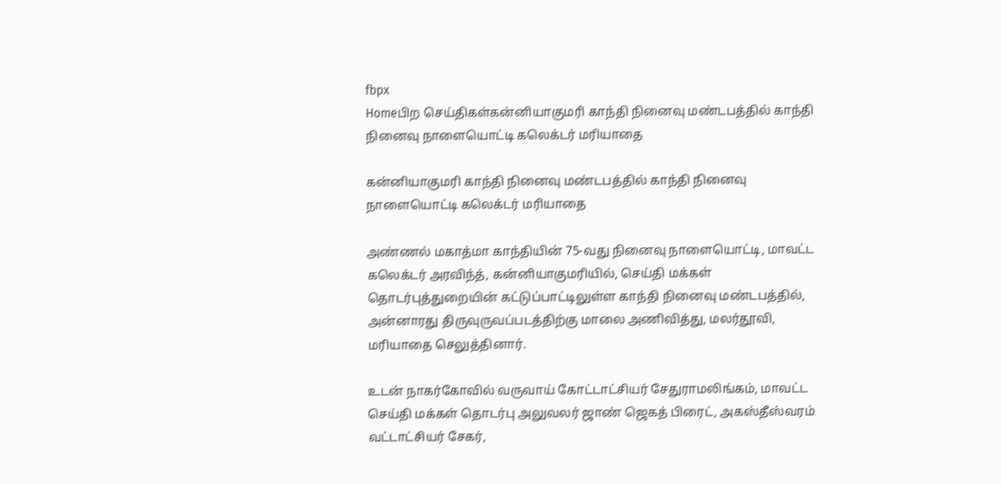fbpx
Homeபிற செய்திகள்கன்னியாகுமரி காந்தி நினைவு மண்டபத்தில் காந்தி நினைவு நாளையொட்டி கலெக்டர் மரியாதை

கன்னியாகுமரி காந்தி நினைவு மண்டபத்தில் காந்தி நினைவு நாளையொட்டி கலெக்டர் மரியாதை

அண்ணல் மகாத்மா காந்தியின் 75-வது நினைவு நாளையொட்டி, மாவட்ட கலெக்டர் அரவிந்த், கன்னியாகுமரியில், செய்தி மக்கள் தொடர்புத்துறையின் கட்டுப்பாட்டிலுள்ள காந்தி நினைவு மண்டபத்தில், அன்னாரது திருவுருவப்படத்திற்கு மாலை அணிவித்து, மலர்தூவி, மரியாதை செலுத்தினார்.

உடன் நாகர்கோவில் வருவாய் கோட்டாட்சியர் சேதுராமலிங்கம், மாவட்ட செய்தி மக்கள் தொடர்பு அலுவலர் ஜாண் ஜெகத் பிரைட், அகஸ்தீஸ்வரம் வட்டாட்சியர் சேகர்,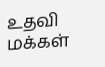உதவி மக்கள்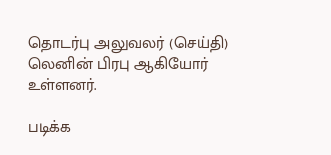தொடர்பு அலுவலர் (செய்தி) லெனின் பிரபு ஆகியோர் உள்ளனர்.

படிக்க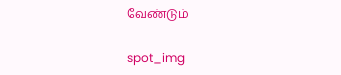வேண்டும்

spot_img